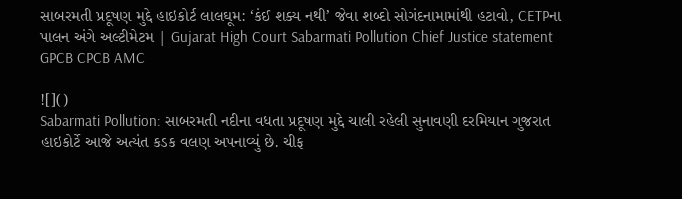સાબરમતી પ્રદૂષણ મુદ્દે હાઇકોર્ટ લાલઘૂમ: ‘કંઈ શક્ય નથી’ જેવા શબ્દો સોગંદનામામાંથી હટાવો, CETPના પાલન અંગે અલ્ટીમેટમ | Gujarat High Court Sabarmati Pollution Chief Justice statement GPCB CPCB AMC

![]()
Sabarmati Pollution: સાબરમતી નદીના વધતા પ્રદૂષણ મુદ્દે ચાલી રહેલી સુનાવણી દરમિયાન ગુજરાત હાઇકોર્ટે આજે અત્યંત કડક વલણ અપનાવ્યું છે. ચીફ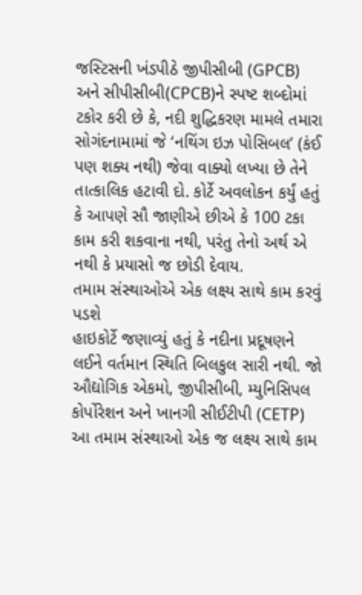જસ્ટિસની ખંડપીઠે જીપીસીબી (GPCB) અને સીપીસીબી(CPCB)ને સ્પષ્ટ શબ્દોમાં ટકોર કરી છે કે, નદી શુદ્ધિકરણ મામલે તમારા સોગંદનામામાં જે ‘નથિંગ ઇઝ પોસિબલ’ (કંઈ પણ શક્ય નથી) જેવા વાક્યો લખ્યા છે તેને તાત્કાલિક હટાવી દો. કોર્ટે અવલોકન કર્યું હતું કે આપણે સૌ જાણીએ છીએ કે 100 ટકા કામ કરી શકવાના નથી, પરંતુ તેનો અર્થ એ નથી કે પ્રયાસો જ છોડી દેવાય.
તમામ સંસ્થાઓએ એક લક્ષ્ય સાથે કામ કરવું પડશે
હાઇકોર્ટે જણાવ્યું હતું કે નદીના પ્રદૂષણને લઈને વર્તમાન સ્થિતિ બિલકુલ સારી નથી. જો ઔદ્યોગિક એકમો, જીપીસીબી, મ્યુનિસિપલ કોર્પોરેશન અને ખાનગી સીઈટીપી (CETP) આ તમામ સંસ્થાઓ એક જ લક્ષ્ય સાથે કામ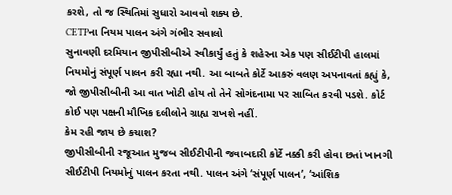કરશે, તો જ સ્થિતિમાં સુધારો આવવો શક્ય છે.
CETPના નિયમ પાલન અંગે ગંભીર સવાલો
સુનાવણી દરમિયાન જીપીસીબીએ સ્વીકાર્યું હતું કે શહેરના એક પણ સીઈટીપી હાલમાં નિયમોનું સંપૂર્ણ પાલન કરી રહ્યા નથી. આ બાબતે કોર્ટે આકરું વલણ અપનાવતાં કહ્યું કે, જો જીપીસીબીની આ વાત ખોટી હોય તો તેને સોગંદનામા પર સાબિત કરવી પડશે. કોર્ટ કોઈ પણ પક્ષની મૌખિક દલીલોને ગ્રાહ્ય રાખશે નહીં.
કેમ રહી જાય છે કચાશ?
જીપીસીબીની રજૂઆત મુજબ સીઈટીપીની જવાબદારી કોર્ટે નક્કી કરી હોવા છતાં ખાનગી સીઈટીપી નિયમોનું પાલન કરતા નથી. પાલન અંગે ‘સંપૂર્ણ પાલન’, ‘આંશિક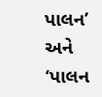પાલન’ અને ‘પાલન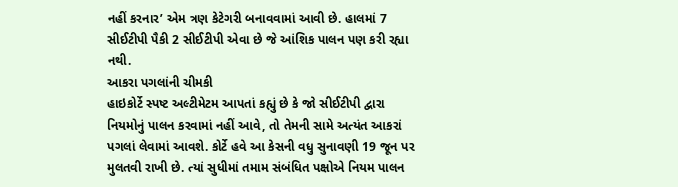નહીં કરનાર’ એમ ત્રણ કેટેગરી બનાવવામાં આવી છે. હાલમાં 7 સીઈટીપી પૈકી 2 સીઈટીપી એવા છે જે આંશિક પાલન પણ કરી રહ્યા નથી.
આકરા પગલાંની ચીમકી
હાઇકોર્ટે સ્પષ્ટ અલ્ટીમેટમ આપતાં કહ્યું છે કે જો સીઈટીપી દ્વારા નિયમોનું પાલન કરવામાં નહીં આવે, તો તેમની સામે અત્યંત આકરાં પગલાં લેવામાં આવશે. કોર્ટે હવે આ કેસની વધુ સુનાવણી 19 જૂન પર મુલતવી રાખી છે. ત્યાં સુધીમાં તમામ સંબંધિત પક્ષોએ નિયમ પાલન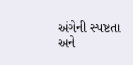અંગેની સ્પષ્ટતા અને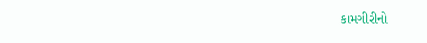કામગીરીનો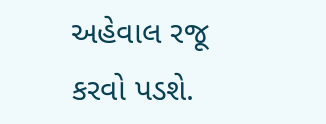અહેવાલ રજૂ કરવો પડશે.